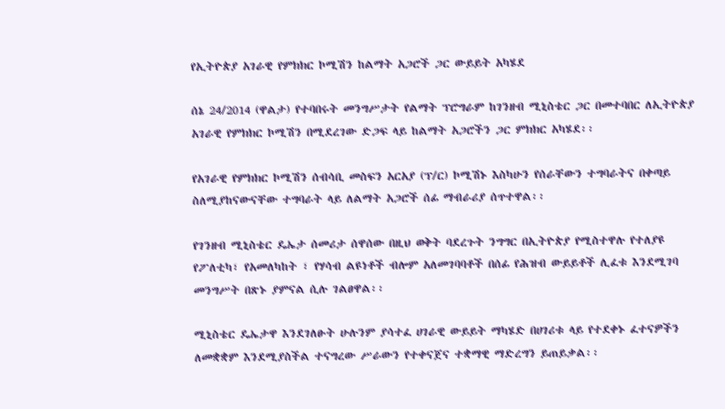የኢትዮጵያ አገራዊ የምክክር ኮሚሽን ከልማት አጋሮች ጋር ውይይት አካሄደ

ሰኔ 24/2014 (ዋልታ) የተባበሩት መንግሥታት የልማት ፕሮግራም ከገንዘብ ሚኒስቴር ጋር በመተባበር ለኢትዮጵያ አገራዊ የምክክር ኮሚሽን በሚደረገው ድጋፍ ላይ ከልማት አጋሮችን ጋር ምክክር አካሄደ፡፡

የአገራዊ የምክክር ኮሚሽን ሰብሳቢ መስፍን አርአያ (ፕ/ር) ኮሚሽኑ እስካሁን የሰራቸውን ተግባራትና በቀጣይ ስለሚያከናውናቸው ተግባራት ላይ ለልማት አጋሮች ሰፊ ማብራሪያ ሰጥተዋል፡፡

የገንዘብ ሚኒስቴር ዴኤታ ሰመሪታ ሰዋሰው በዚህ ወቅት ባደረጉት ንግግር በኢትዮጵያ የሚስተዋሉ የተለያዩ የፖለቲካ፣ የአመለካከት ፣ የሃሳብ ልዩነቶች ብሎም አለመገባባቶች በሰፊ የሕዝብ ውይይቶች ሊፈቱ እንደሚገባ መንግሥት በጽኑ ያምናል ሲሉ ገልፀዋል፡፡

ሚኒስቴር ዴኤታዋ እንደገለፁት ሁሉንም ያሳተፈ ሀገራዊ ውይይት ማካሄድ በሀገሪቱ ላይ የተደቀኑ ፈተናዎችን ለመቋቋም እንደሚያስችል ተናግረው ሥራውን የተቀናጀና ተቋማዊ ማድረግን ይጠይቃል፡፡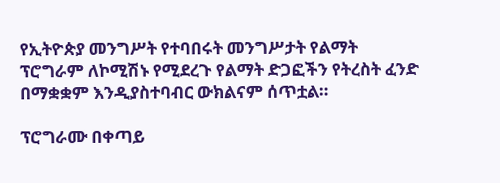የኢትዮጵያ መንግሥት የተባበሩት መንግሥታት የልማት ፕሮግራም ለኮሚሽኑ የሚደረጉ የልማት ድጋፎችን የትረስት ፈንድ በማቋቋም እንዲያስተባብር ውክልናም ሰጥቷል።

ፕሮግራሙ በቀጣይ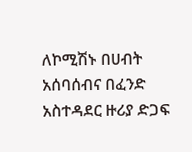ለኮሚሽኑ በሀብት አሰባሰብና በፈንድ አስተዳደር ዙሪያ ድጋፍ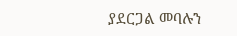ያደርጋል መባሉን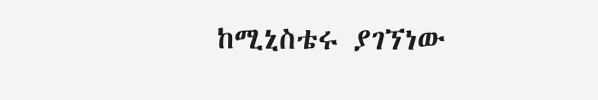ከሚኒስቴሩ ያገኘነው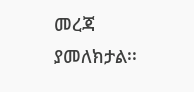መረጃ ያመለክታል፡፡